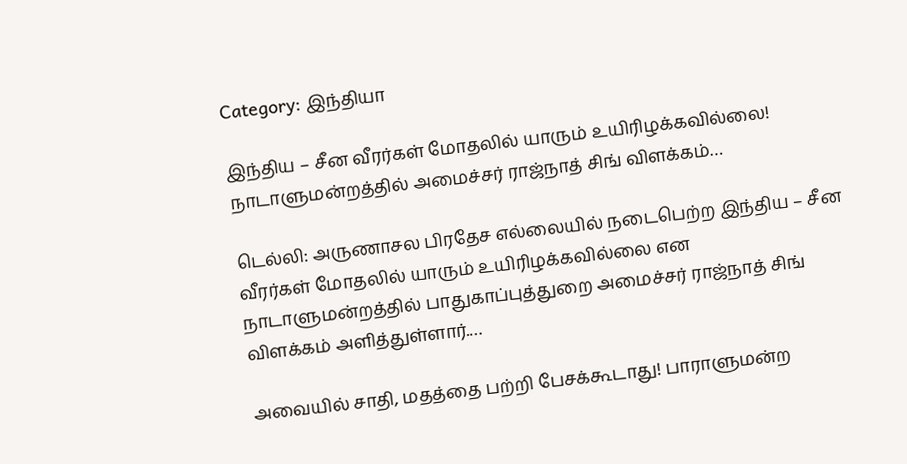Category: இந்தியா

இந்திய – சீன வீரர்கள் மோதலில் யாரும் உயிரிழக்கவில்லை! நாடாளுமன்றத்தில் அமைச்சர் ராஜ்நாத் சிங் விளக்கம்…

டெல்லி: அருணாசல பிரதேச எல்லையில் நடைபெற்ற இந்திய – சீன வீரர்கள் மோதலில் யாரும் உயிரிழக்கவில்லை என நாடாளுமன்றத்தில் பாதுகாப்புத்துறை அமைச்சர் ராஜ்நாத் சிங் விளக்கம் அளித்துள்ளார்.…

அவையில் சாதி, மதத்தை பற்றி பேசக்கூடாது! பாராளுமன்ற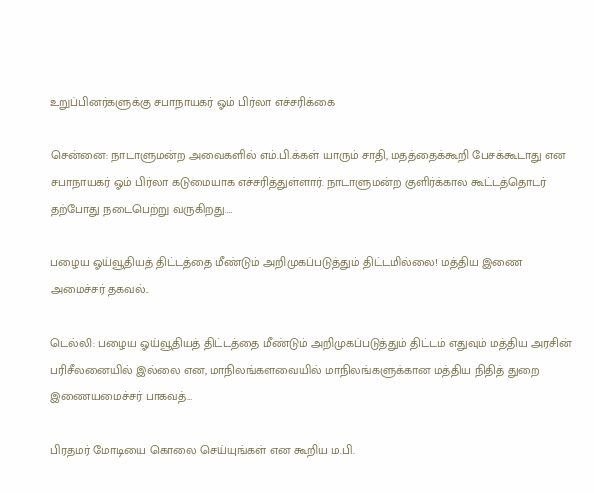உறுப்பினர்களுக்கு சபாநாயகர் ஓம் பிர்லா எச்சரிக்கை

சென்னை: நாடாளுமன்ற அவைகளில் எம்.பி.க்கள் யாரும் சாதி, மதத்தைக்கூறி பேசக்கூடாது என சபாநாயகர் ஓம் பிர்லா கடுமையாக எச்சரித்துள்ளார். நாடாளுமன்ற குளிர்க்கால கூட்டத்தொடர் தற்போது நடைபெற்று வருகிறது.…

பழைய ஓய்வூதியத் திட்டத்தை மீண்டும் அறிமுகப்படுத்தும் திட்டமில்லை! மத்திய இணை அமைச்சர் தகவல்..

டெல்லி: பழைய ஓய்வூதியத் திட்டத்தை மீண்டும் அறிமுகப்படுத்தும் திட்டம் எதுவும் மத்திய அரசின் பரிசீலனையில் இல்லை என, மாநிலங்களவையில் மாநிலங்களுக்கான மத்திய நிதித் துறை இணையமைச்சர் பாகவத்…

பிரதமர் மோடியை கொலை செய்யுங்கள் என கூறிய ம.பி.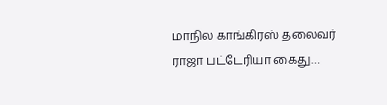மாநில காங்கிரஸ் தலைவர் ராஜா பட்டேரியா கைது…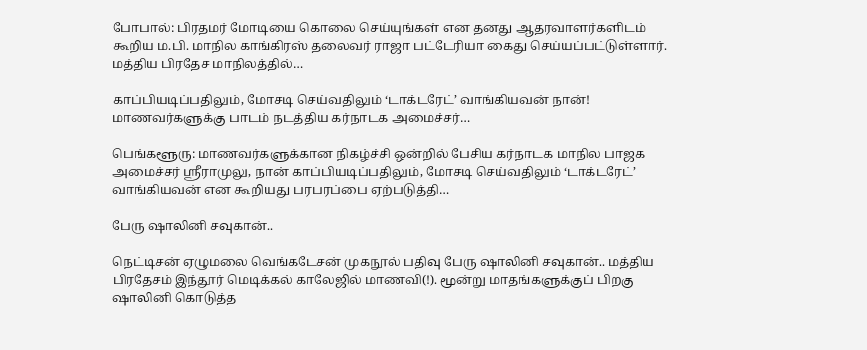போபால்: பிரதமர் மோடியை கொலை செய்யுங்கள் என தனது ஆதரவாளர்களிடம் கூறிய ம.பி. மாநில காங்கிரஸ் தலைவர் ராஜா பட்டேரியா கைது செய்யப்பட்டுள்ளார். மத்திய பிரதேச மாநிலத்தில்…

காப்பியடிப்பதிலும், மோசடி செய்வதிலும் ‘டாக்டரேட்’ வாங்கியவன் நான்! மாணவர்களுக்கு பாடம் நடத்திய கர்நாடக அமைச்சர்…

பெங்களூரு: மாணவர்களுக்கான நிகழ்ச்சி ஒன்றில் பேசிய கர்நாடக மாநில பாஜக அமைச்சர் ஸ்ரீராமுலு, நான் காப்பியடிப்பதிலும், மோசடி செய்வதிலும் ‘டாக்டரேட்’ வாங்கியவன் என கூறியது பரபரப்பை ஏற்படுத்தி…

பேரு ஷாலினி சவுகான்..

நெட்டிசன் ஏழுமலை வெங்கடேசன் முகநூல் பதிவு பேரு ஷாலினி சவுகான்.. மத்திய பிரதேசம் இந்தூர் மெடிக்கல் காலேஜில் மாணவி(!). மூன்று மாதங்களுக்குப் பிறகு ஷாலினி கொடுத்த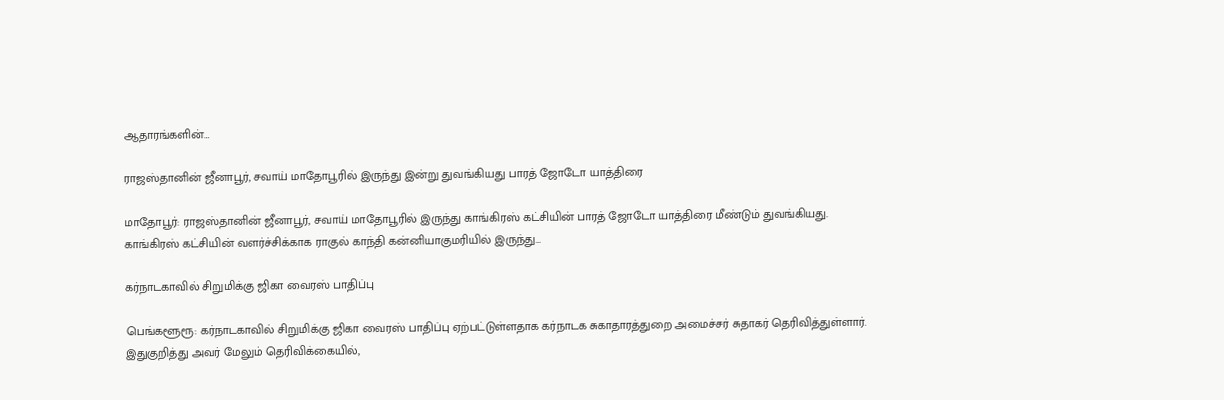ஆதாரங்களின்…

ராஜஸ்தானின் ஜீனாபூர், சவாய் மாதோபூரில் இருந்து இன்று துவங்கியது பாரத் ஜோடோ யாத்திரை

மாதோபூர்: ராஜஸ்தானின் ஜீனாபூர், சவாய் மாதோபூரில் இருந்து காங்கிரஸ் கட்சியின் பாரத் ஜோடோ யாத்திரை மீண்டும் துவங்கியது. காங்கிரஸ் கட்சியின் வளர்ச்சிக்காக ராகுல் காந்தி கன்னியாகுமரியில் இருந்து…

கர்நாடகாவில் சிறுமிக்கு ஜிகா வைரஸ் பாதிப்பு

பெங்களூரூ: கர்நாடகாவில் சிறுமிக்கு ஜிகா வைரஸ் பாதிப்பு ஏற்பட்டுள்ளதாக கர்நாடக சுகாதாரத்துறை அமைச்சர் சுதாகர் தெரிவித்துள்ளார். இதுகுறித்து அவர் மேலும் தெரிவிக்கையில்,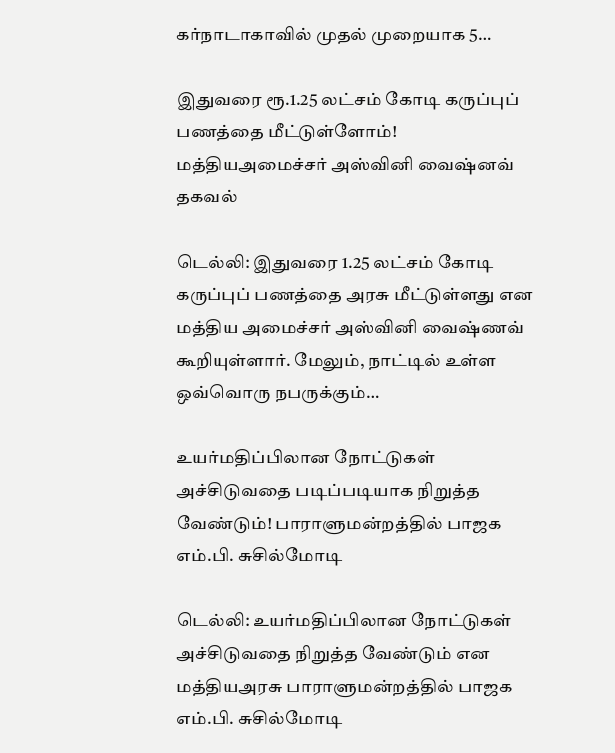கர்நாடாகாவில் முதல் முறையாக 5…

இதுவரை ரூ.1.25 லட்சம் கோடி கருப்புப் பணத்தை மீட்டுள்ளோம்! மத்தியஅமைச்சர் அஸ்வினி வைஷ்னவ் தகவல்

டெல்லி: இதுவரை 1.25 லட்சம் கோடி கருப்புப் பணத்தை அரசு மீட்டுள்ளது என மத்திய அமைச்சர் அஸ்வினி வைஷ்ணவ் கூறியுள்ளார். மேலும், நாட்டில் உள்ள ஒவ்வொரு நபருக்கும்…

உயர்மதிப்பிலான நோட்டுகள் அச்சிடுவதை படிப்படியாக நிறுத்த வேண்டும்! பாராளுமன்றத்தில் பாஜக எம்.பி. சுசில்மோடி

டெல்லி: உயர்மதிப்பிலான நோட்டுகள் அச்சிடுவதை நிறுத்த வேண்டும் என மத்தியஅரசு பாராளுமன்றத்தில் பாஜக எம்.பி. சுசில்மோடி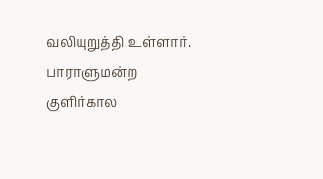வலியுறுத்தி உள்ளார். பாராளுமன்ற குளிர்கால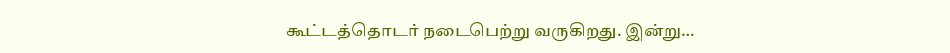கூட்டத்தொடர் நடைபெற்று வருகிறது. இன்று…